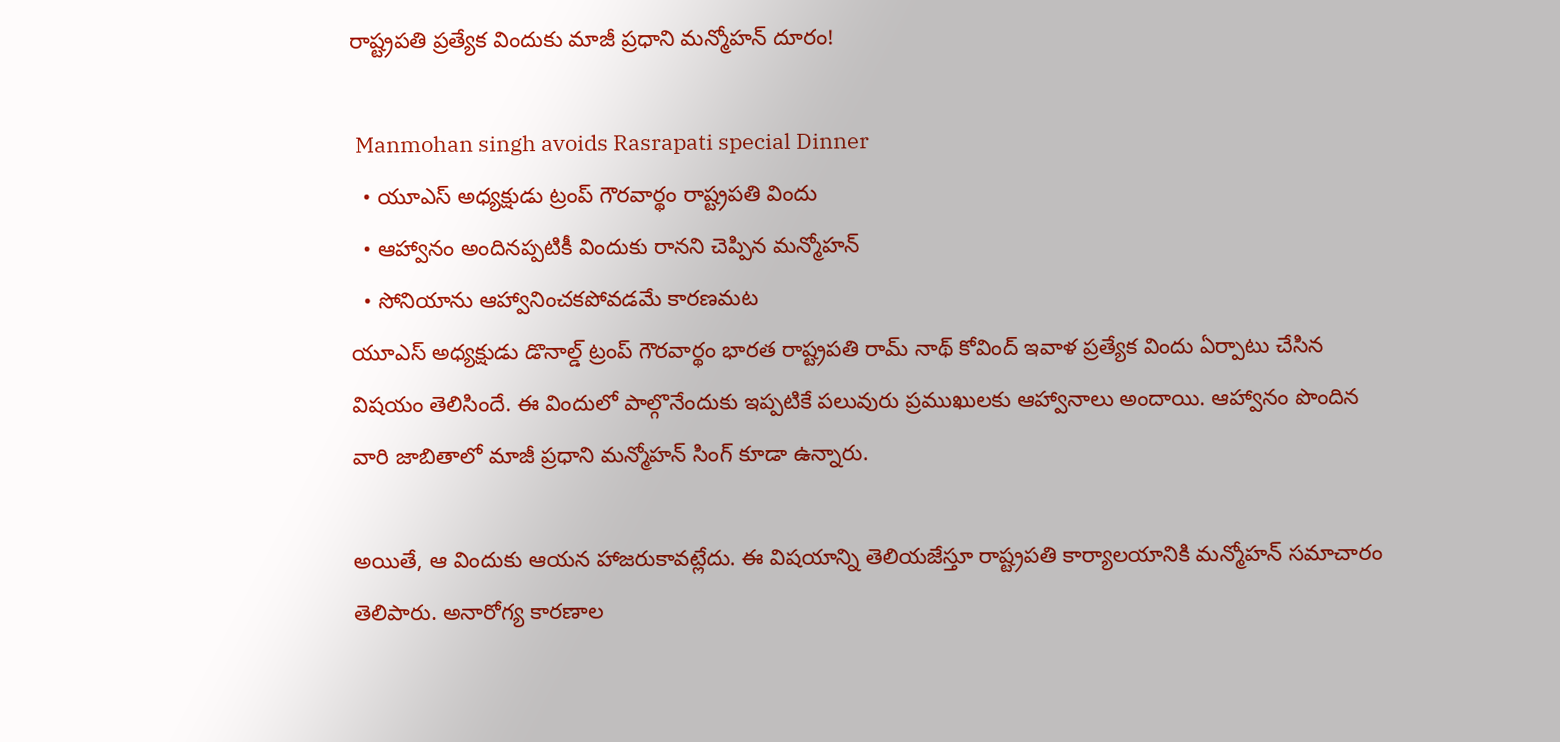రాష్ట్రపతి ప్రత్యేక విందుకు మాజీ ప్రధాని మన్మోహన్ దూరం!

 Manmohan singh avoids Rasrapati special Dinner
  • యూఎస్ అధ్యక్షుడు ట్రంప్ గౌరవార్థం రాష్ట్రపతి విందు
  • ఆహ్వానం అందినప్పటికీ విందుకు రానని చెప్పిన మన్మోహన్
  • సోనియాను ఆహ్వానించకపోవడమే కారణమట
యూఎస్ అధ్యక్షుడు డొనాల్డ్ ట్రంప్ గౌరవార్థం భారత రాష్ట్రపతి రామ్ నాథ్ కోవింద్ ఇవాళ ప్రత్యేక విందు ఏర్పాటు చేసిన విషయం తెలిసిందే. ఈ విందులో పాల్గొనేందుకు ఇప్పటికే పలువురు ప్రముఖులకు ఆహ్వానాలు అందాయి. ఆహ్వానం పొందిన వారి జాబితాలో మాజీ ప్రధాని మన్మోహన్ సింగ్ కూడా ఉన్నారు.

అయితే, ఆ విందుకు ఆయన హాజరుకావట్లేదు. ఈ విషయాన్ని తెలియజేస్తూ రాష్ట్రపతి కార్యాలయానికి మన్మోహన్ సమాచారం తెలిపారు. అనారోగ్య కారణాల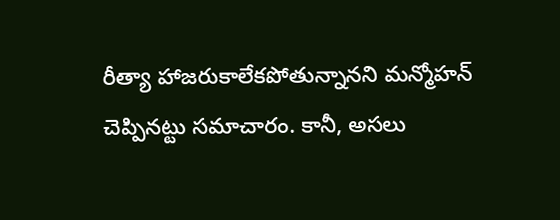రీత్యా హాజరుకాలేకపోతున్నానని మన్మోహన్ చెప్పినట్టు సమాచారం. కానీ, అసలు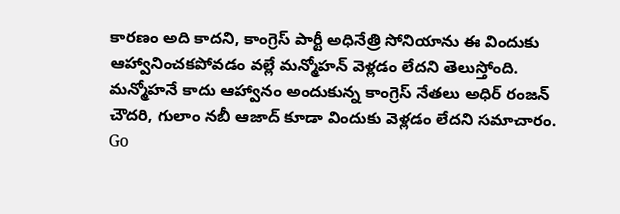కారణం అది కాదని, కాంగ్రెస్ పార్టీ అధినేత్రి సోనియాను ఈ విందుకు ఆహ్వానించకపోవడం వల్లే మన్మోహన్ వెళ్లడం లేదని తెలుస్తోంది. మన్మోహనే కాదు ఆహ్వానం అందుకున్న కాంగ్రెస్ నేతలు అధిర్ రంజన్ చౌదరి, గులాం నబీ ఆజాద్ కూడా విందుకు వెళ్లడం లేదని సమాచారం.
Go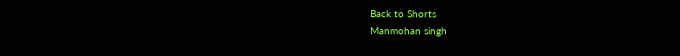Back to Shorts
Manmohan singh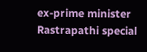ex-prime minister
Rastrapathi special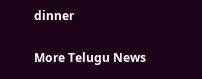dinner

More Telugu News